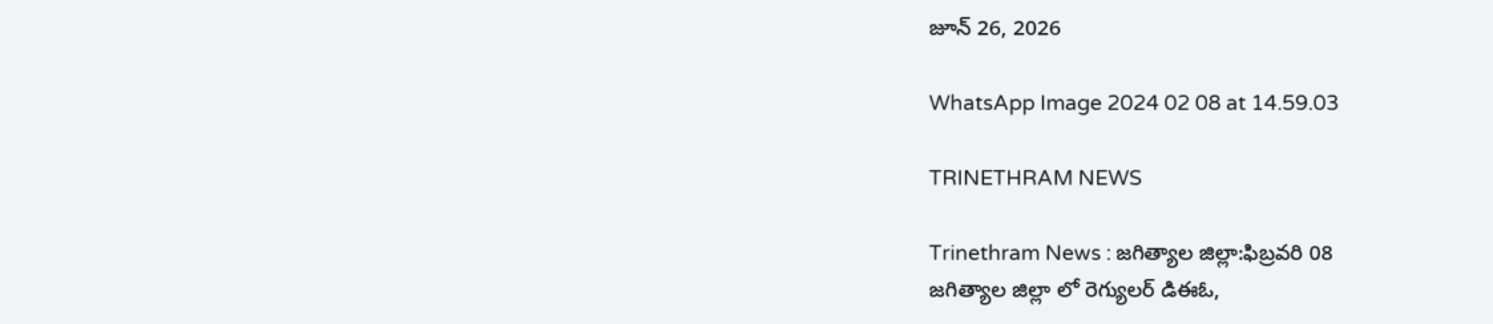జూన్ 26, 2026

WhatsApp Image 2024 02 08 at 14.59.03

TRINETHRAM NEWS

Trinethram News : జగిత్యాల జిల్లా:ఫిబ్రవరి 08
జగిత్యాల జిల్లా లో రెగ్యులర్ డిఈఓ,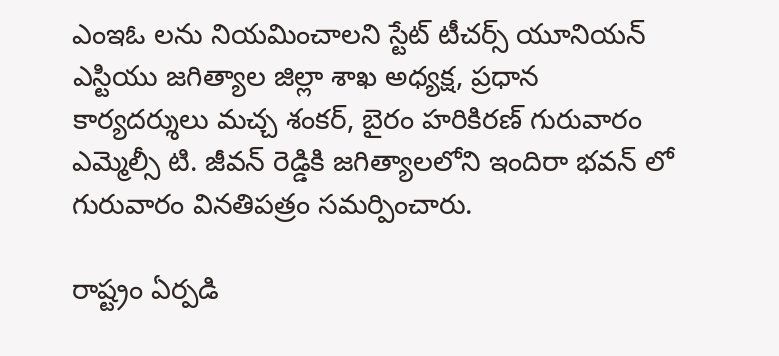ఎంఇఓ లను నియమించాలని స్టేట్ టీచర్స్ యూనియన్ ఎస్టియు జగిత్యాల జిల్లా శాఖ అధ్యక్ష, ప్రధాన కార్యదర్శులు మచ్చ శంకర్, బైరం హరికిరణ్ గురువారం ఎమ్మెల్సీ టి. జీవన్ రెడ్డికి జగిత్యాలలోని ఇందిరా భవన్ లో గురువారం వినతిపత్రం సమర్పించారు.

రాష్ట్రం ఏర్పడి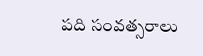పది సంవత్సరాలు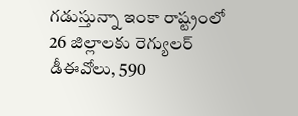గడుస్తున్నా ఇంకా రాష్ట్రంలో 26 జిల్లాలకు రెగ్యులర్ డీఈవోలు, 590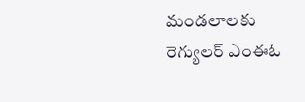మండలాలకు రెగ్యులర్ ఎంఈఓ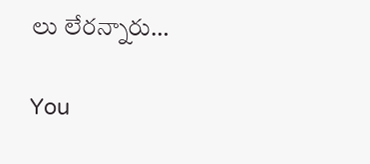లు లేరన్నారు…

You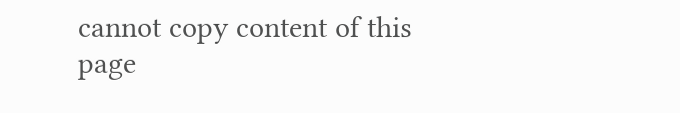cannot copy content of this page